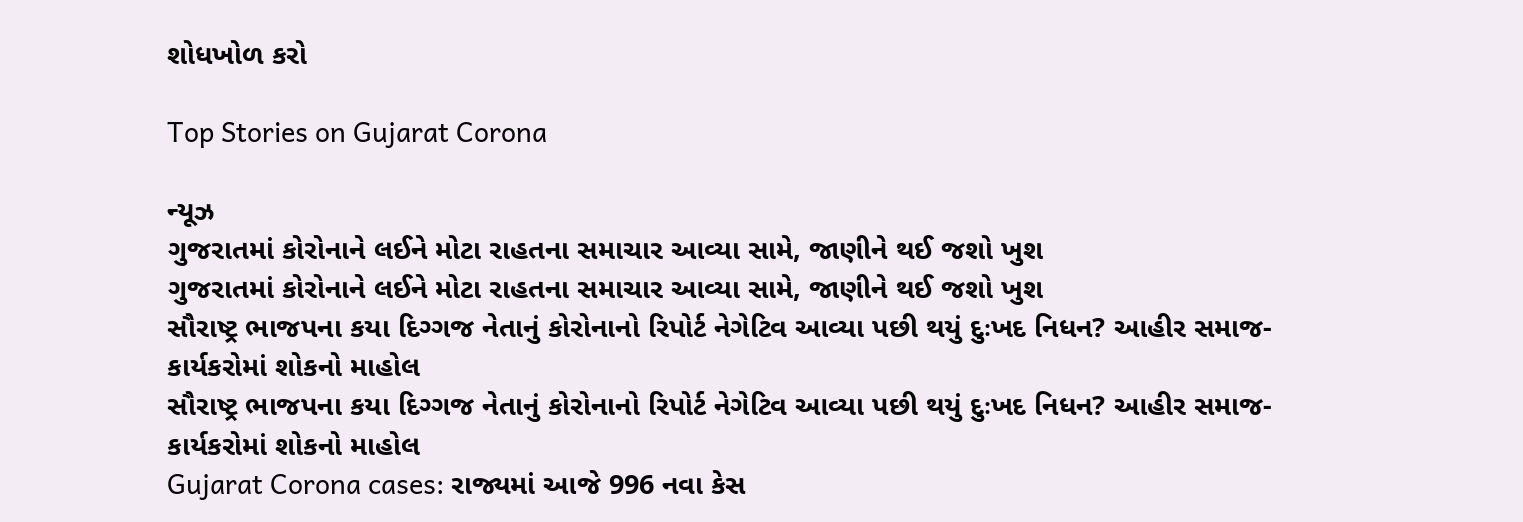શોધખોળ કરો

Top Stories on Gujarat Corona

ન્યૂઝ
ગુજરાતમાં કોરોનાને લઈને મોટા રાહતના સમાચાર આવ્યા સામે, જાણીને થઈ જશો ખુશ
ગુજરાતમાં કોરોનાને લઈને મોટા રાહતના સમાચાર આવ્યા સામે, જાણીને થઈ જશો ખુશ
સૌરાષ્ટ્ર ભાજપના કયા દિગ્ગજ નેતાનું કોરોનાનો રિપોર્ટ નેગેટિવ આવ્યા પછી થયું દુઃખદ નિધન? આહીર સમાજ-કાર્યકરોમાં શોકનો માહોલ
સૌરાષ્ટ્ર ભાજપના કયા દિગ્ગજ નેતાનું કોરોનાનો રિપોર્ટ નેગેટિવ આવ્યા પછી થયું દુઃખદ નિધન? આહીર સમાજ-કાર્યકરોમાં શોકનો માહોલ
Gujarat Corona cases: રાજ્યમાં આજે 996 નવા કેસ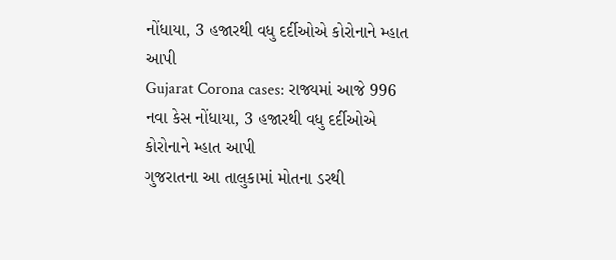નોંધાયા, 3 હજારથી વધુ દર્દીઓએ કોરોનાને મ્હાત આપી
Gujarat Corona cases: રાજ્યમાં આજે 996 નવા કેસ નોંધાયા, 3 હજારથી વધુ દર્દીઓએ કોરોનાને મ્હાત આપી
ગુજરાતના આ તાલુકામાં મોતના ડરથી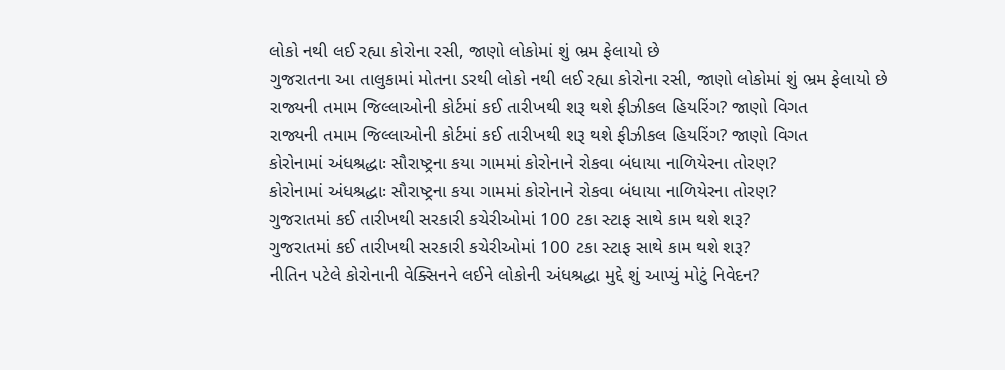લોકો નથી લઈ રહ્યા કોરોના રસી, જાણો લોકોમાં શું ભ્રમ ફેલાયો છે
ગુજરાતના આ તાલુકામાં મોતના ડરથી લોકો નથી લઈ રહ્યા કોરોના રસી, જાણો લોકોમાં શું ભ્રમ ફેલાયો છે
રાજ્યની તમામ જિલ્લાઓની કોર્ટમાં કઈ તારીખથી શરૂ થશે ફીઝીકલ હિયરિંગ? જાણો વિગત
રાજ્યની તમામ જિલ્લાઓની કોર્ટમાં કઈ તારીખથી શરૂ થશે ફીઝીકલ હિયરિંગ? જાણો વિગત
કોરોનામાં અંધશ્રદ્ધાઃ સૌરાષ્ટ્રના કયા ગામમાં કોરોનાને રોકવા બંધાયા નાળિયેરના તોરણ?
કોરોનામાં અંધશ્રદ્ધાઃ સૌરાષ્ટ્રના કયા ગામમાં કોરોનાને રોકવા બંધાયા નાળિયેરના તોરણ?
ગુજરાતમાં કઈ તારીખથી સરકારી કચેરીઓમાં 100 ટકા સ્ટાફ સાથે કામ થશે શરૂ?
ગુજરાતમાં કઈ તારીખથી સરકારી કચેરીઓમાં 100 ટકા સ્ટાફ સાથે કામ થશે શરૂ?
નીતિન પટેલે કોરોનાની વેક્સિનને લઈને લોકોની અંધશ્રદ્ધા મુદ્દે શું આપ્યું મોટું નિવેદન?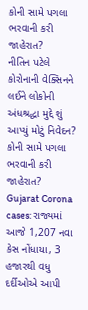કોની સામે પગલા ભરવાની કરી જાહેરાત?
નીતિન પટેલે કોરોનાની વેક્સિનને લઈને લોકોની અંધશ્રદ્ધા મુદ્દે શું આપ્યું મોટું નિવેદન? કોની સામે પગલા ભરવાની કરી જાહેરાત?
Gujarat Corona cases: રાજ્યમાં આજે 1,207 નવા કેસ નોંધાયા, 3 હજારથી વધુ દર્દીઓએ આપી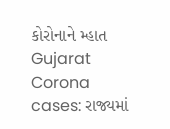કોરોનાને મ્હાત
Gujarat Corona cases: રાજ્યમાં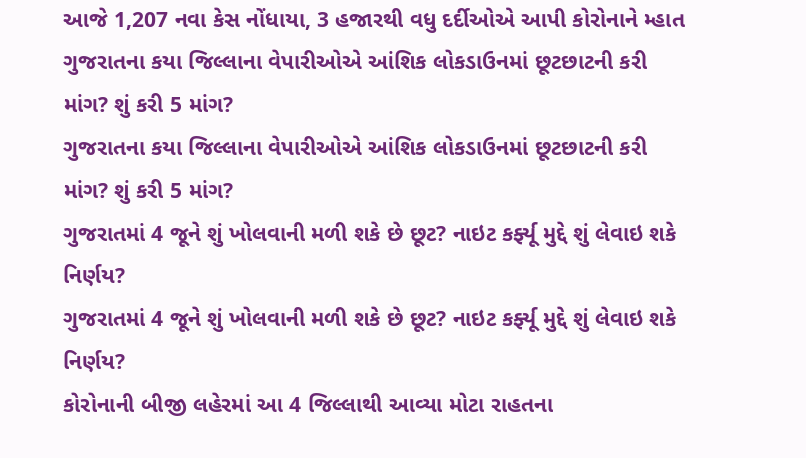આજે 1,207 નવા કેસ નોંધાયા, 3 હજારથી વધુ દર્દીઓએ આપી કોરોનાને મ્હાત
ગુજરાતના કયા જિલ્લાના વેપારીઓએ આંશિક લોકડાઉનમાં છૂટછાટની કરી માંગ? શું કરી 5 માંગ?
ગુજરાતના કયા જિલ્લાના વેપારીઓએ આંશિક લોકડાઉનમાં છૂટછાટની કરી માંગ? શું કરી 5 માંગ?
ગુજરાતમાં 4 જૂને શું ખોલવાની મળી શકે છે છૂટ? નાઇટ કર્ફ્યૂ મુદ્દે શું લેવાઇ શકે નિર્ણય?
ગુજરાતમાં 4 જૂને શું ખોલવાની મળી શકે છે છૂટ? નાઇટ કર્ફ્યૂ મુદ્દે શું લેવાઇ શકે નિર્ણય?
કોરોનાની બીજી લહેરમાં આ 4 જિલ્લાથી આવ્યા મોટા રાહતના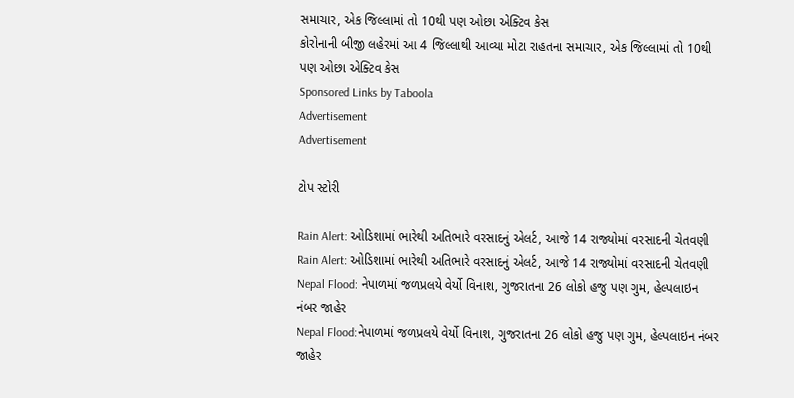સમાચાર, એક જિલ્લામાં તો 10થી પણ ઓછા એક્ટિવ કેસ
કોરોનાની બીજી લહેરમાં આ 4 જિલ્લાથી આવ્યા મોટા રાહતના સમાચાર, એક જિલ્લામાં તો 10થી પણ ઓછા એક્ટિવ કેસ
Sponsored Links by Taboola
Advertisement
Advertisement

ટોપ સ્ટોરી

Rain Alert: ઓડિશામાં ભારેથી અતિભારે વરસાદનું એલર્ટ, આજે 14 રાજ્યોમાં વરસાદની ચેતવણી
Rain Alert: ઓડિશામાં ભારેથી અતિભારે વરસાદનું એલર્ટ, આજે 14 રાજ્યોમાં વરસાદની ચેતવણી
Nepal Flood: નેપાળમાં જળપ્રલયે વેર્યો વિનાશ, ગુજરાતના 26 લોકો હજુ પણ ગુમ, હેલ્પલાઇન નંબર જાહેર
Nepal Flood:નેપાળમાં જળપ્રલયે વેર્યો વિનાશ, ગુજરાતના 26 લોકો હજુ પણ ગુમ, હેલ્પલાઇન નંબર જાહેર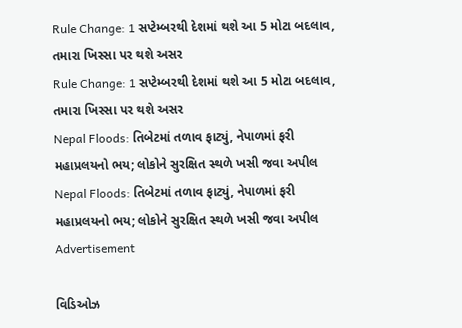Rule Change: 1 સપ્ટેમ્બરથી દેશમાં થશે આ 5 મોટા બદલાવ, તમારા ખિસ્સા પર થશે અસર
Rule Change: 1 સપ્ટેમ્બરથી દેશમાં થશે આ 5 મોટા બદલાવ, તમારા ખિસ્સા પર થશે અસર
Nepal Floods: તિબેટમાં તળાવ ફાટ્યું, નેપાળમાં ફરી મહાપ્રલયનો ભય; લોકોને સુરક્ષિત સ્થળે ખસી જવા અપીલ
Nepal Floods: તિબેટમાં તળાવ ફાટ્યું, નેપાળમાં ફરી મહાપ્રલયનો ભય; લોકોને સુરક્ષિત સ્થળે ખસી જવા અપીલ
Advertisement

વિડિઓઝ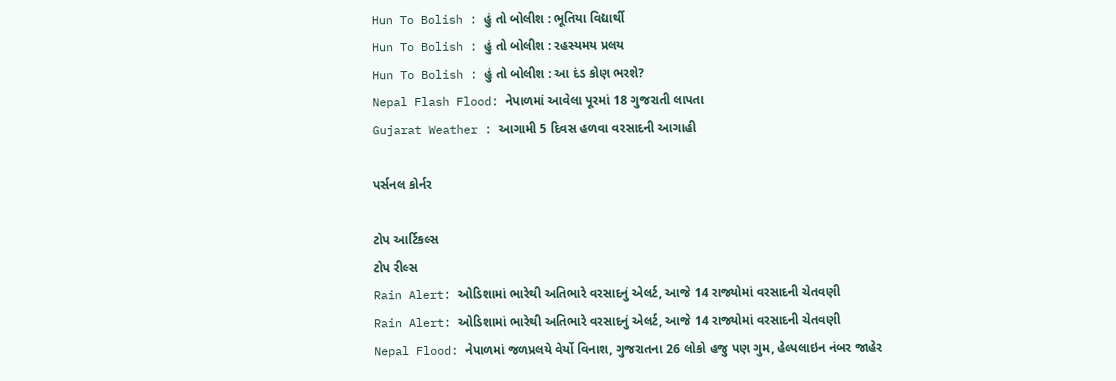Hun To Bolish : હું તો બોલીશ : ભૂતિયા વિદ્યાર્થી
Hun To Bolish : હું તો બોલીશ : રહસ્યમય પ્રલય
Hun To Bolish : હું તો બોલીશ : આ દંડ કોણ ભરશે?
Nepal Flash Flood: નેપાળમાં આવેલા પૂરમાં 18 ગુજરાતી લાપતા
Gujarat Weather : આગામી 5 દિવસ હળવા વરસાદની આગાહી

પર્સનલ કોર્નર

ટોપ આર્ટિકલ્સ
ટોપ રીલ્સ
Rain Alert: ઓડિશામાં ભારેથી અતિભારે વરસાદનું એલર્ટ, આજે 14 રાજ્યોમાં વરસાદની ચેતવણી
Rain Alert: ઓડિશામાં ભારેથી અતિભારે વરસાદનું એલર્ટ, આજે 14 રાજ્યોમાં વરસાદની ચેતવણી
Nepal Flood: નેપાળમાં જળપ્રલયે વેર્યો વિનાશ, ગુજરાતના 26 લોકો હજુ પણ ગુમ, હેલ્પલાઇન નંબર જાહેર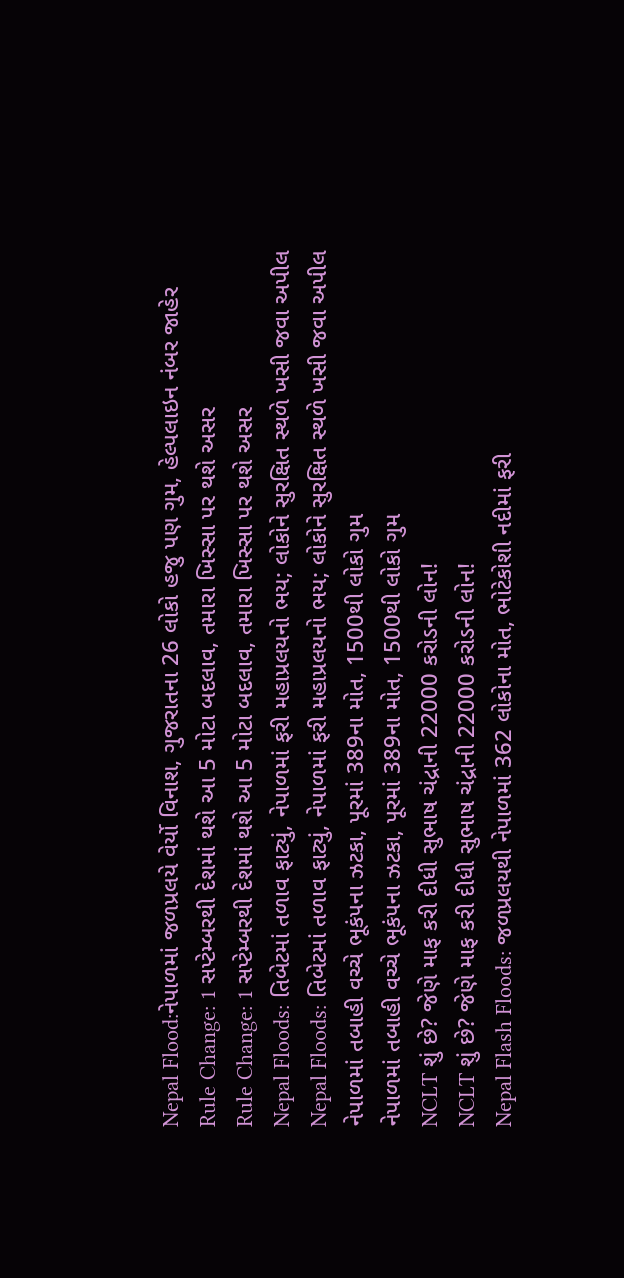Nepal Flood:નેપાળમાં જળપ્રલયે વેર્યો વિનાશ, ગુજરાતના 26 લોકો હજુ પણ ગુમ, હેલ્પલાઇન નંબર જાહેર
Rule Change: 1 સપ્ટેમ્બરથી દેશમાં થશે આ 5 મોટા બદલાવ, તમારા ખિસ્સા પર થશે અસર
Rule Change: 1 સપ્ટેમ્બરથી દેશમાં થશે આ 5 મોટા બદલાવ, તમારા ખિસ્સા પર થશે અસર
Nepal Floods: તિબેટમાં તળાવ ફાટ્યું, નેપાળમાં ફરી મહાપ્રલયનો ભય; લોકોને સુરક્ષિત સ્થળે ખસી જવા અપીલ
Nepal Floods: તિબેટમાં તળાવ ફાટ્યું, નેપાળમાં ફરી મહાપ્રલયનો ભય; લોકોને સુરક્ષિત સ્થળે ખસી જવા અપીલ
નેપાળમાં તબાહી વચ્ચે ભૂકંપના ઝટકા, પૂરમાં 389ના મોત, 1500થી લોકો ગુમ
નેપાળમાં તબાહી વચ્ચે ભૂકંપના ઝટકા, પૂરમાં 389ના મોત, 1500થી લોકો ગુમ
NCLT શું છે? જેણે માફ કરી દીધી સુભાષ ચંદ્રાની 22000 કરોડની લોન!
NCLT શું છે? જેણે માફ કરી દીધી સુભાષ ચંદ્રાની 22000 કરોડની લોન!
Nepal Flash Floods: જળપ્રલયથી નેપાળમાં 362 લોકોના મોત, ભોટેકોશી નદીમાં ફરી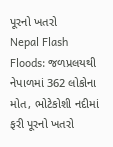પૂરનો ખતરો
Nepal Flash Floods: જળપ્રલયથી નેપાળમાં 362 લોકોના મોત, ભોટેકોશી નદીમાં ફરી પૂરનો ખતરો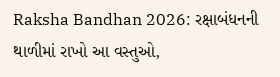Raksha Bandhan 2026: રક્ષાબંધનની થાળીમાં રાખો આ વસ્તુઓ,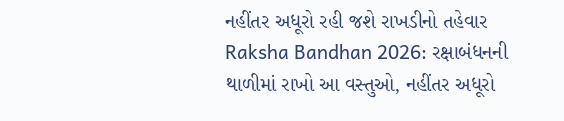નહીંતર અધૂરો રહી જશે રાખડીનો તહેવાર
Raksha Bandhan 2026: રક્ષાબંધનની થાળીમાં રાખો આ વસ્તુઓ, નહીંતર અધૂરો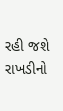રહી જશે રાખડીનો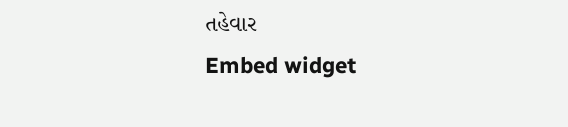તહેવાર
Embed widget